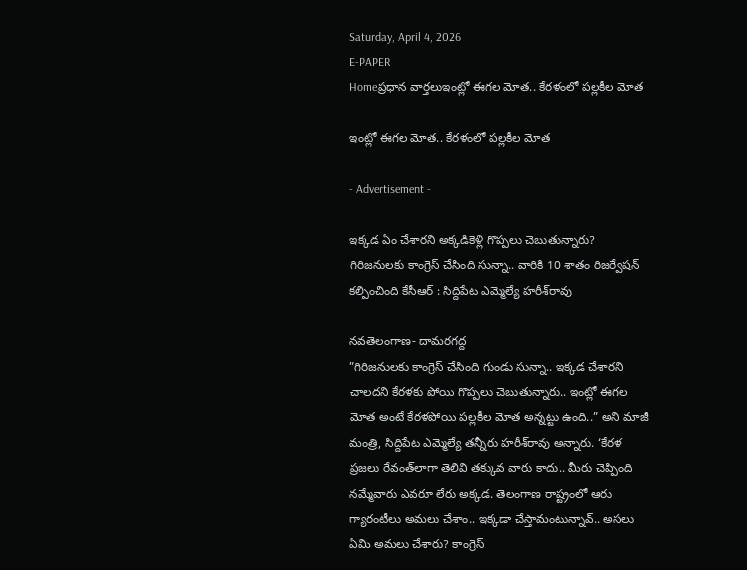Saturday, April 4, 2026
E-PAPER
Homeప్రధాన వార్తలుఇంట్లో ఈగల మోత.. కేరళంలో పల్లకీల మోత

ఇంట్లో ఈగల మోత.. కేరళంలో పల్లకీల మోత

- Advertisement -

ఇక్కడ ఏం చేశారని అక్కడికెళ్లి గొప్పలు చెబుతున్నారు?
గిరిజనులకు కాంగ్రెస్‌ చేసింది సున్నా.. వారికి 10 శాతం రిజర్వేషన్‌ కల్పించింది కేసీఆర్‌ : సిద్దిపేట ఎమ్మెల్యే హరీశ్‌రావు

నవతెలంగాణ- దామరగద్ద
”గిరిజనులకు కాంగ్రెస్‌ చేసింది గుండు సున్నా.. ఇక్కడ చేశారని చాలదని కేరళకు పోయి గొప్పలు చెబుతున్నారు.. ఇంట్లో ఈగల మోత అంటే కేరళపోయి పల్లకీల మోత అన్నట్టు ఉంది..” అని మాజీ మంత్రి, సిద్దిపేట ఎమ్మెల్యే తన్నీరు హరీశ్‌రావు అన్నారు. ‘కేరళ ప్రజలు రేవంత్‌లాగా తెలివి తక్కువ వారు కాదు.. మీరు చెప్పింది నమ్మేవారు ఎవరూ లేరు అక్కడ. తెలంగాణ రాష్ట్రంలో ఆరు గ్యారంటీలు అమలు చేశాం.. ఇక్కడా చేస్తామంటున్నావ్‌.. అసలు ఏమి అమలు చేశారు? కాంగ్రెస్‌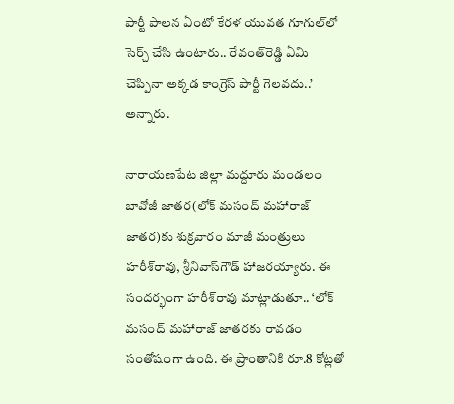పార్టీ పాలన ఏంటో కేరళ యువత గూగుల్‌లో సెర్చ్‌ చేసి ఉంటారు.. రేవంత్‌రెడ్డి ఏమి చెప్పినా అక్కడ కాంగ్రెస్‌ పార్టీ గెలవదు..’ అన్నారు.

నారాయణపేట జిల్లా మద్దూరు మండలం బావోజీ జాతర(లోక్‌ మసంద్‌ మహారాజ్‌ జాతర)కు శుక్రవారం మాజీ మంత్రులు హరీశ్‌రావు, శ్రీనివాస్‌గౌడ్‌ హాజరయ్యారు. ఈ సందర్భంగా హరీశ్‌రావు మాట్లాడుతూ.. ‘లోక్‌ మసంద్‌ మహారాజ్‌ జాతరకు రావడం సంతోషంగా ఉంది. ఈ ప్రాంతానికి రూ.8 కోట్లతో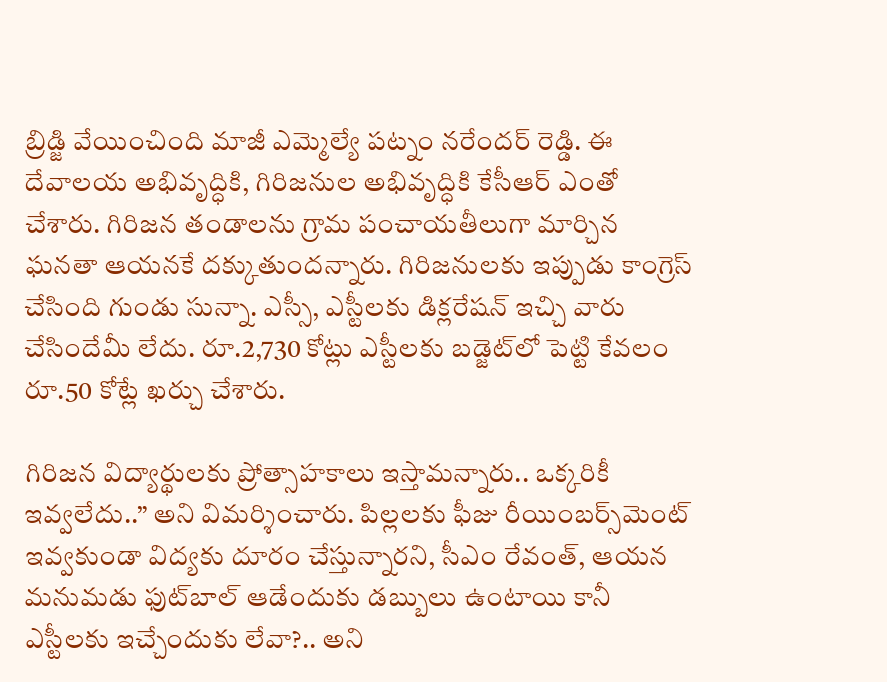బ్రిడ్జి వేయించింది మాజీ ఎమ్మెల్యే పట్నం నరేందర్‌ రెడ్డి. ఈ దేవాలయ అభివృద్ధికి, గిరిజనుల అభివృద్ధికి కేసీఆర్‌ ఎంతో చేశారు. గిరిజన తండాలను గ్రామ పంచాయతీలుగా మార్చిన ఘనతా ఆయనకే దక్కుతుందన్నారు. గిరిజనులకు ఇప్పుడు కాంగ్రెస్‌ చేసింది గుండు సున్నా. ఎస్సీ, ఎస్టీలకు డిక్లరేషన్‌ ఇచ్చి వారు చేసిందేమీ లేదు. రూ.2,730 కోట్లు ఎస్టీలకు బడ్జెట్‌లో పెట్టి కేవలం రూ.50 కోట్లే ఖర్చు చేశారు.

గిరిజన విద్యార్థులకు ప్రోత్సాహకాలు ఇస్తామన్నారు.. ఒక్కరికీ ఇవ్వలేదు..” అని విమర్శించారు. పిల్లలకు ఫీజు రీయింబర్స్‌మెంట్‌ ఇవ్వకుండా విద్యకు దూరం చేస్తున్నారని, సీఎం రేవంత్‌, ఆయన మనుమడు ఫుట్‌బాల్‌ ఆడేందుకు డబ్బులు ఉంటాయి కానీ ఎస్టీలకు ఇచ్చేందుకు లేవా?.. అని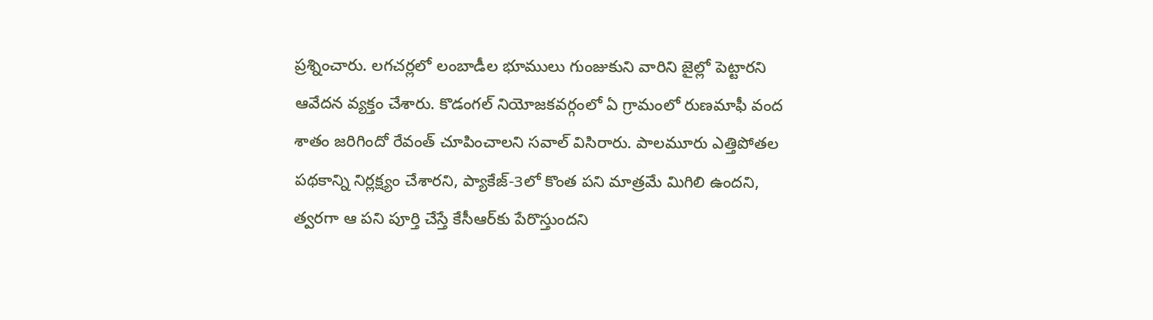ప్రశ్నించారు. లగచర్లలో లంబాడీల భూములు గుంజుకుని వారిని జైల్లో పెట్టారని ఆవేదన వ్యక్తం చేశారు. కొడంగల్‌ నియోజకవర్గంలో ఏ గ్రామంలో రుణమాఫీ వంద శాతం జరిగిందో రేవంత్‌ చూపించాలని సవాల్‌ విసిరారు. పాలమూరు ఎత్తిపోతల పథకాన్ని నిర్లక్ష్యం చేశారని, ప్యాకేజ్‌-3లో కొంత పని మాత్రమే మిగిలి ఉందని, త్వరగా ఆ పని పూర్తి చేస్తే కేసీఆర్‌కు పేరొస్తుందని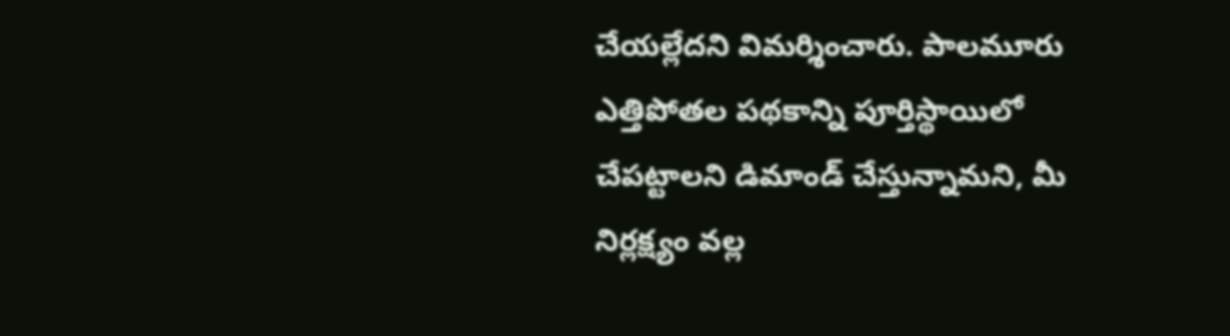చేయల్లేదని విమర్శించారు. పాలమూరు ఎత్తిపోతల పథకాన్ని పూర్తిస్థాయిలో చేపట్టాలని డిమాండ్‌ చేస్తున్నామని, మీ నిర్లక్ష్యం వల్ల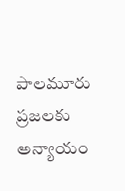పాలమూరు ప్రజలకు అన్యాయం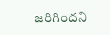జరిగిందని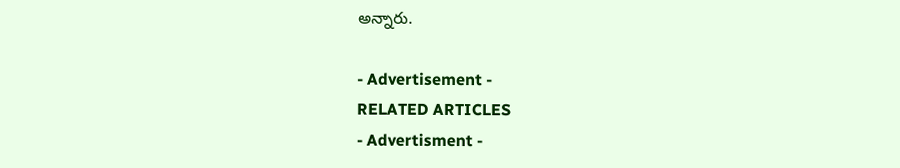అన్నారు.

- Advertisement -
RELATED ARTICLES
- Advertisment -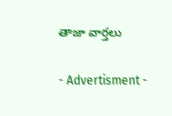తాజా వార్తలు

- Advertisment -